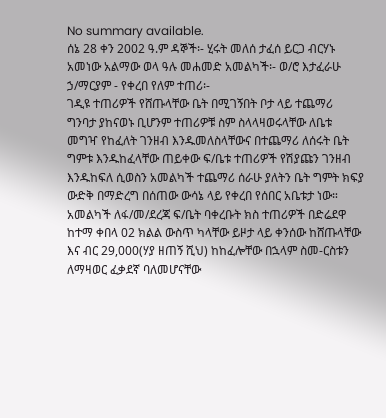No summary available.
ሰኔ 28 ቀን 2002 ዓ.ም ዳኞች፡- ሂሩት መለሰ ታፈሰ ይርጋ ብርሃኑ አመነው አልማው ወላ ዓሉ መሐመድ አመልካች፡- ወ/ሮ እታፈራሁ ኃ/ማርያም - የቀረበ የለም ተጠሪ፡-
ገዲዩ ተጠሪዎች የሸጡላቸው ቤት በሚገኝበት ቦታ ላይ ተጨማሪ ግንባታ ያከናወኑ ቢሆንም ተጠሪዎቹ ስም ስላላዛወሩላቸው ለቤቱ መግዣ የከፈለት ገንዘብ እንዱመለስላቸውና በተጨማሪ ለሰሩት ቤት ግምቱ እንዱከፈላቸው ጠይቀው ፍ/ቤቱ ተጠሪዎች የሽያጩን ገንዘብ እንዱከፍለ ሲወስን አመልካች ተጨማሪ ሰራሁ ያለትን ቤት ግምት ክፍያ ውድቅ በማድረግ በሰጠው ውሳኔ ላይ የቀረበ የሰበር አቤቱታ ነው።
አመልካች ለፋ/መ/ደረጃ ፍ/ቤት ባቀረቡት ክስ ተጠሪዎች በድሬደዋ ከተማ ቀበላ 02 ክልል ውስጥ ካላቸው ይዞታ ላይ ቀንሰው ከሸጡላቸው እና ብር 29,000(ሃያ ዘጠኝ ሺህ) ከከፈሎቸው በኋላም ስመ-ርስቱን ለማዛወር ፈቃደኛ ባለመሆናቸው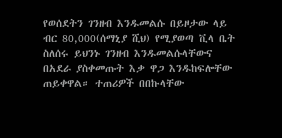የወሰደትን ገንዘብ እንዱመልሱ በይዞታው ላይ ብር 80,000(ሰማኒያ ሺህ) የሚያወጣ ቪላ ቤት ስለሰሩ ይህንኑ ገንዘብ እንዱመልሱላቸውና በአደራ ያስቀመጡት እቃ ዋጋ እንዱከፍሎቸው ጠይቀዋል። ተጠሪዎች በበኩላቸው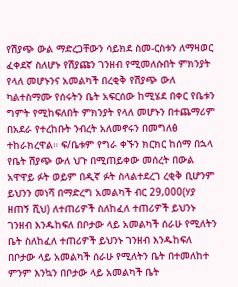የሽያጭ ውል ማድረጋቸውን ሳይክደ ስመ-ርስቱን ለማዛወር ፈቀደኛ ስለሆኑ የሽያጩን ገንዘብ የሚመለሱበት ምክንያት የላለ መሆኑንና አመልካች በረቂቅ የሽያጭ ውለ ካልተስማሙ የሰሩትን ቤት አፍርሰው ከሚሄደ በቀር የቤቱን ግምት የሚከፍለበት ምክንያት የላለ መሆኑን በተጨማሪም በአደራ የተረከቡት ንብረት አለመኖሩን በመግለፅ ተከራክረዋል። ፍ/ቤቱም የግራ ቀኙን ክርክር ከሰማ በኋላ የቤት ሽያጭ ውለ ህጉ በሚጠይቀው መሰረት በውል አዋዋይ ፉት ወይም በዲኛ ፉት ስላልተደረገ ረቂቅ ቢሆንም ይህንን መነሻ በማድረግ አመልካች ብር 29,000(ሃያ ዘጠኝ ሺህ) ለተጠሪዎች ስለከፈለ ተጠሪዎች ይህንኑ ገንዘብ እንዱከፍለ በቦታው ላይ አመልካች ሰራሁ የሚለትን ቤት ስለከፈለ ተጠሪዎች ይህንኑ ገንዘብ እንዱከፍለ በቦታው ላይ አመልካች ሰራሁ የሚለትን ቤት በተመለከተ ምንም እንኳን በቦታው ላይ አመልካች ቤት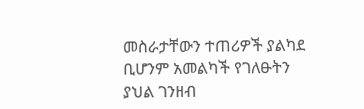መስራታቸውን ተጠሪዎች ያልካደ ቢሆንም አመልካች የገለፁትን ያህል ገንዘብ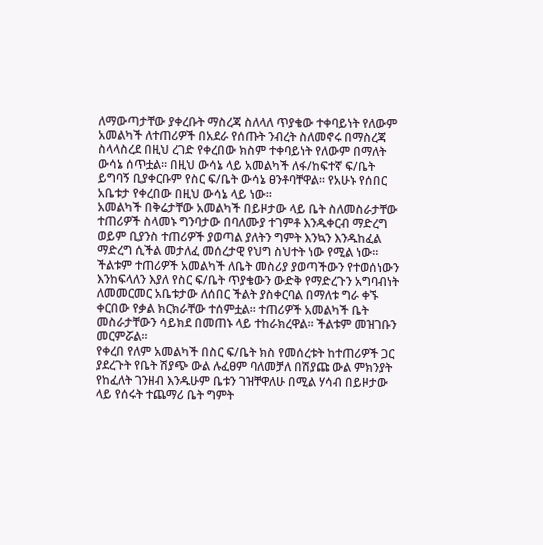ለማውጣታቸው ያቀረቡት ማስረጃ ስለላለ ጥያቄው ተቀባይነት የለውም አመልካች ለተጠሪዎች በአደራ የሰጡት ንብረት ስለመኖሩ በማስረጃ ስላላስረደ በዚህ ረገድ የቀረበው ክስም ተቀባይነት የለውም በማለት ውሳኔ ሰጥቷል። በዚህ ውሳኔ ላይ አመልካች ለፋ/ከፍተኛ ፍ/ቤት ይግባኝ ቢያቀርቡም የስር ፍ/ቤት ውሳኔ ፀንቶባቸዋል። የአሁኑ የሰበር አቤቱታ የቀረበው በዚህ ውሳኔ ላይ ነው።
አመልካች በቅሬታቸው አመልካች በይዞታው ላይ ቤት ስለመስራታቸው ተጠሪዎች ስላመኑ ግንባታው በባለሙያ ተገምቶ እንዱቀርብ ማድረግ ወይም ቢያንስ ተጠሪዎች ያወጣል ያለትን ግምት እንኳን እንዱከፈል ማድረግ ሲችል መታለፈ መሰረታዊ የህግ ስህተት ነው የሚል ነው። ችልቱም ተጠሪዎች አመልካች ለቤት መስሪያ ያወጣችውን የተወሰነውን እንከፍላለን እያለ የስር ፍ/ቤት ጥያቄውን ውድቅ የማድረጉን አግባብነት ለመመርመር አቤቱታው ለሰበር ችልት ያስቀርባል በማለቱ ግራ ቀኙ ቀርበው የቃል ክርክራቸው ተሰምቷል። ተጠሪዎች አመልካች ቤት መስራታቸውን ሳይክደ በመጠኑ ላይ ተከራክረዋል። ችልቱም መዝገቡን መርምሯል።
የቀረበ የለም አመልካች በስር ፍ/ቤት ክስ የመሰረቱት ከተጠሪዎች ጋር ያደረጉት የቤት ሽያጭ ውል ሉፈፀም ባለመቻለ በሽያጩ ውል ምክንያት የከፈለት ገንዘብ እንዱሁም ቤቱን ገዝቸዋለሁ በሚል ሃሳብ በይዞታው ላይ የሰሩት ተጨማሪ ቤት ግምት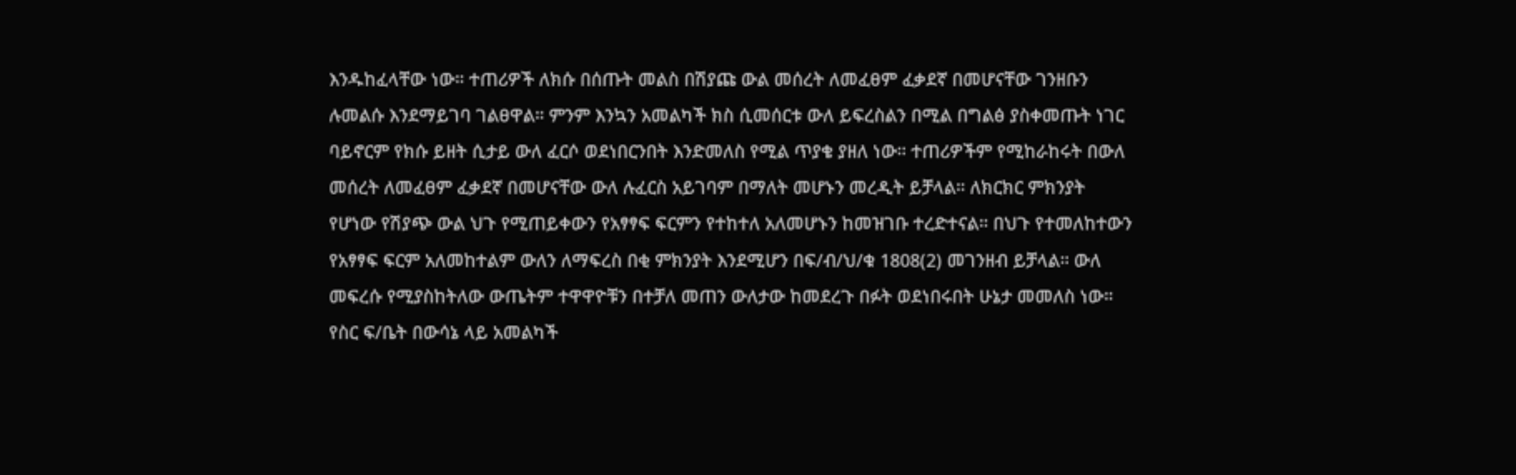እንዱከፈላቸው ነው። ተጠሪዎች ለክሱ በሰጡት መልስ በሽያጩ ውል መሰረት ለመፈፀም ፈቃደኛ በመሆናቸው ገንዘቡን ሉመልሱ እንደማይገባ ገልፀዋል። ምንም እንኳን አመልካች ክስ ሲመሰርቱ ውለ ይፍረስልን በሚል በግልፅ ያስቀመጡት ነገር ባይኖርም የክሱ ይዘት ሲታይ ውለ ፈርሶ ወደነበርንበት እንድመለስ የሚል ጥያቄ ያዘለ ነው። ተጠሪዎችም የሚከራከሩት በውለ መሰረት ለመፈፀም ፈቃደኛ በመሆናቸው ውለ ሉፈርስ አይገባም በማለት መሆኑን መረዲት ይቻላል። ለክርክር ምክንያት የሆነው የሽያጭ ውል ህጉ የሚጠይቀውን የአፃፃፍ ፍርምን የተከተለ አለመሆኑን ከመዝገቡ ተረድተናል። በህጉ የተመለከተውን የአፃፃፍ ፍርም አለመከተልም ውለን ለማፍረስ በቂ ምክንያት እንደሚሆን በፍ/ብ/ህ/ቁ 1808(2) መገንዘብ ይቻላል። ውለ መፍረሱ የሚያስከትለው ውጤትም ተዋዋዮቹን በተቻለ መጠን ውለታው ከመደረጉ በፉት ወደነበሩበት ሁኔታ መመለስ ነው። የስር ፍ/ቤት በውሳኔ ላይ አመልካች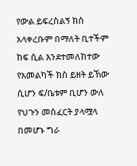የውል ይፍረስልኝ ክስ አላቀረቡም በማለት ቢተችም ከፍ ሲል እንደተመለከተው የአመልካች ክስ ይዘት ይኸው ሲሆን ፍ/ቤቱም ቢሆን ውለ የህጉን መስፈርት ያላሟላ በመሆኑ ግራ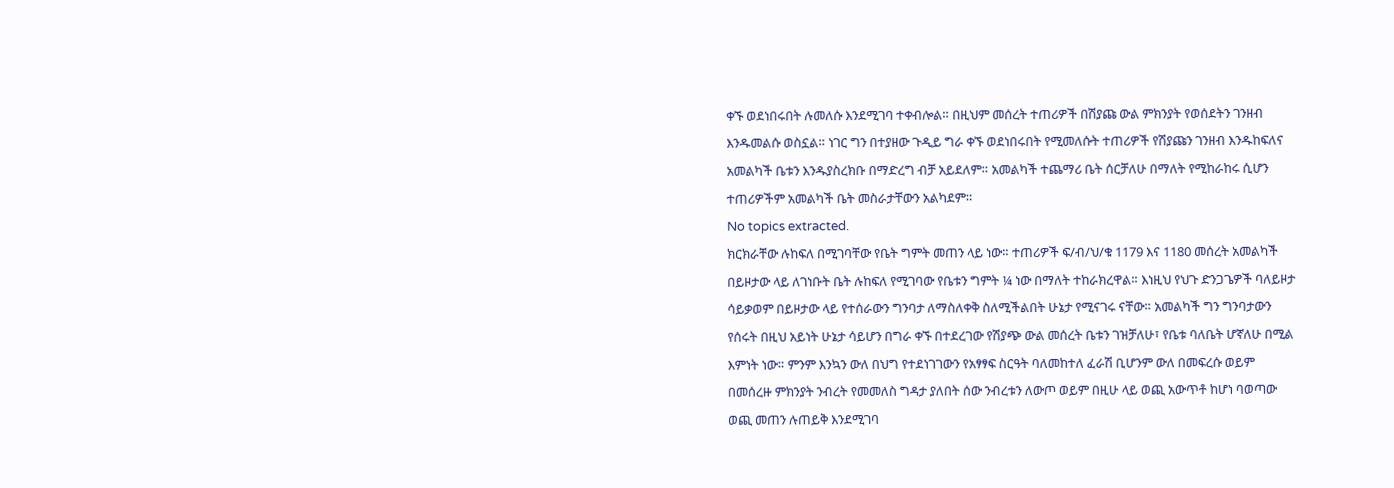ቀኙ ወደነበሩበት ሉመለሱ እንደሚገባ ተቀብሎል። በዚህም መሰረት ተጠሪዎች በሽያጩ ውል ምክንያት የወሰደትን ገንዘብ እንዱመልሱ ወስኗል። ነገር ግን በተያዘው ጉዲይ ግራ ቀኙ ወደነበሩበት የሚመለሱት ተጠሪዎች የሽያጩን ገንዘብ እንዱከፍለና አመልካች ቤቱን እንዱያስረክቡ በማድረግ ብቻ አይደለም። አመልካች ተጨማሪ ቤት ሰርቻለሁ በማለት የሚከራከሩ ሲሆን ተጠሪዎችም አመልካች ቤት መስራታቸውን አልካደም።
No topics extracted.
ክርክራቸው ሉከፍለ በሚገባቸው የቤት ግምት መጠን ላይ ነው። ተጠሪዎች ፍ/ብ/ህ/ቁ 1179 እና 1180 መሰረት አመልካች በይዞታው ላይ ለገነቡት ቤት ሉከፍለ የሚገባው የቤቱን ግምት ¼ ነው በማለት ተከራክረዋል። እነዚህ የህጉ ድንጋጌዎች ባለይዞታ ሳይቃወም በይዞታው ላይ የተሰራውን ግንባታ ለማስለቀቅ ስለሚችልበት ሁኔታ የሚናገሩ ናቸው። አመልካች ግን ግንባታውን የሰሩት በዚህ አይነት ሁኔታ ሳይሆን በግራ ቀኙ በተደረገው የሽያጭ ውል መሰረት ቤቱን ገዝቻለሁ፣ የቤቱ ባለቤት ሆኛለሁ በሚል እምነት ነው። ምንም እንኳን ውለ በህግ የተደነገገውን የአፃፃፍ ስርዓት ባለመከተለ ፈራሽ ቢሆንም ውለ በመፍረሱ ወይም በመሰረዙ ምክንያት ንብረት የመመለስ ግዳታ ያለበት ሰው ንብረቱን ለውጦ ወይም በዚሁ ላይ ወጪ አውጥቶ ከሆነ ባወጣው ወጪ መጠን ሉጠይቅ እንደሚገባ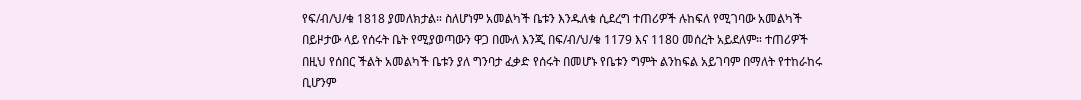የፍ/ብ/ህ/ቁ 1818 ያመለክታል። ስለሆነም አመልካች ቤቱን እንዱለቁ ሲደረግ ተጠሪዎች ሉከፍለ የሚገባው አመልካች በይዞታው ላይ የሰሩት ቤት የሚያወጣውን ዋጋ በሙለ እንጂ በፍ/ብ/ህ/ቁ 1179 እና 1180 መሰረት አይደለም። ተጠሪዎች በዚህ የሰበር ችልት አመልካች ቤቱን ያለ ግንባታ ፈቃድ የሰሩት በመሆኑ የቤቱን ግምት ልንከፍል አይገባም በማለት የተከራከሩ ቢሆንም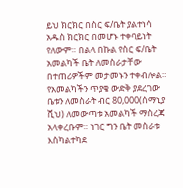ይህ ክርክር በስር ፍ/ቤት ያልተነሳ አዱስ ክርክር በመሆኑ ተቀባይነት የለውም። በልላ በኩል የስር ፍ/ቤት አመልካች ቤት ለመስራታቸው በተጠሪዎችም መታመኑን ተቀብሎል። የአመልካችን ጥያቄ ውድቅ ያደረገው ቤቱን ለመስራት ብር 80,000(ሰማኒያ ሺህ) ለመውጣቱ አመልካች ማስረጃ አላቀረቡም። ነገር ግን ቤት መስራቱ እስካልተካደ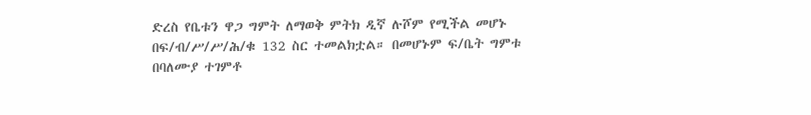ድረስ የቤቱን ዋጋ ግምት ለማወቅ ምትክ ዲኛ ሉሾም የሚችል መሆኑ በፍ/ብ/ሥ/ሥ/ሕ/ቁ 132 ስር ተመልክቷል። በመሆኑም ፍ/ቤት ግምቱ በባለሙያ ተገምቶ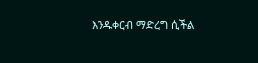እንዱቀርብ ማድረግ ሲችል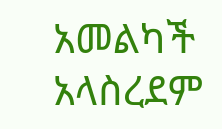አመልካች አላስረደም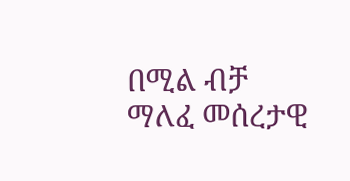በሚል ብቻ ማለፈ መሰረታዊ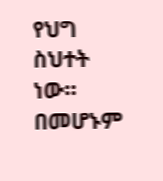የህግ ስህተት ነው። በመሆኑም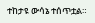ተከታዩ ውሳኔ ተሰጥቷል።